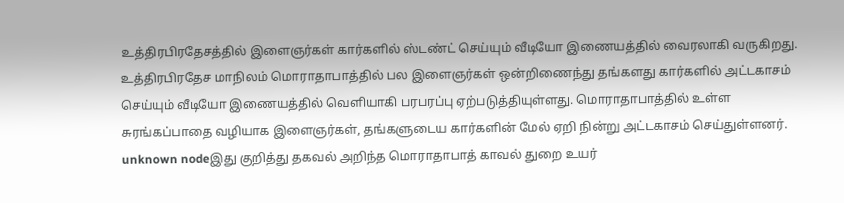உத்திரபிரதேசத்தில் இளைஞர்கள் கார்களில் ஸ்டண்ட் செய்யும் வீடியோ இணையத்தில் வைரலாகி வருகிறது.
உத்திரபிரதேச மாநிலம் மொராதாபாத்தில் பல இளைஞர்கள் ஒன்றிணைந்து தங்களது கார்களில் அட்டகாசம் செய்யும் வீடியோ இணையத்தில் வெளியாகி பரபரப்பு ஏற்படுத்தியுள்ளது. மொராதாபாத்தில் உள்ள சுரங்கப்பாதை வழியாக இளைஞர்கள், தங்களுடைய கார்களின் மேல் ஏறி நின்று அட்டகாசம் செய்துள்ளனர்.
unknown nodeஇது குறித்து தகவல் அறிந்த மொராதாபாத் காவல் துறை உயர்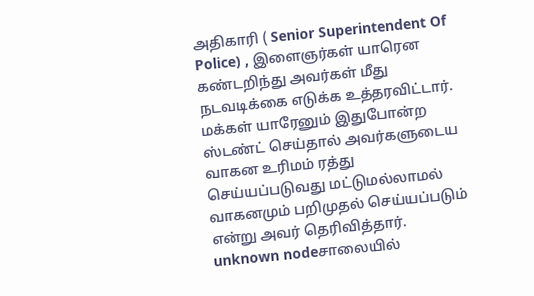அதிகாரி ( Senior Superintendent Of Police) , இளைஞர்கள் யாரென கண்டறிந்து அவர்கள் மீது நடவடிக்கை எடுக்க உத்தரவிட்டார். மக்கள் யாரேனும் இதுபோன்ற ஸ்டண்ட் செய்தால் அவர்களுடைய வாகன உரிமம் ரத்து செய்யப்படுவது மட்டுமல்லாமல் வாகனமும் பறிமுதல் செய்யப்படும் என்று அவர் தெரிவித்தார்.
unknown nodeசாலையில்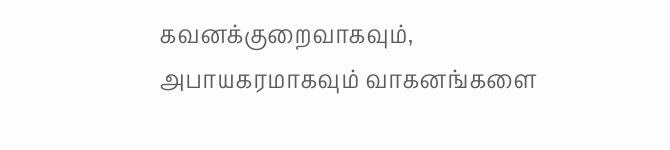கவனக்குறைவாகவும், அபாயகரமாகவும் வாகனங்களை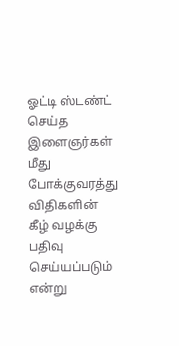ஓட்டி ஸ்டண்ட் செய்த இளைஞர்கள் மீது போக்குவரத்து விதிகளின் கீழ் வழக்கு பதிவு செய்யப்படும் என்று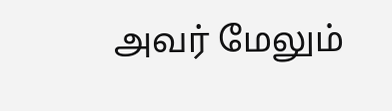அவர் மேலும்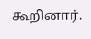கூறினார்.